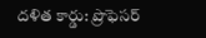దళిత కార్డు: ప్రొఫెసర్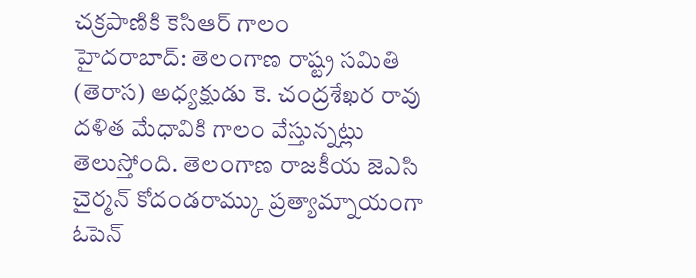చక్రపాణికి కెసిఆర్ గాలం
హైదరాబాద్: తెలంగాణ రాష్ట్ర సమితి (తెరాస) అధ్యక్షుడు కె. చంద్రశేఖర రావు దళిత మేధావికి గాలం వేస్తున్నట్లు తెలుస్తోంది. తెలంగాణ రాజకీయ జెఎసి చైర్మన్ కోదండరామ్కు ప్రత్యామ్నాయంగా ఓపెన్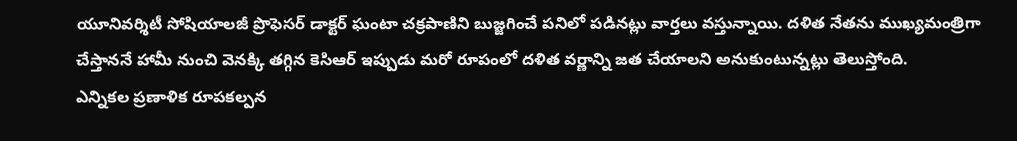యూనివర్శిటీ సోషియాలజీ ప్రొఫెసర్ డాక్టర్ ఘంటా చక్రపాణిని బుజ్జగించే పనిలో పడినట్లు వార్తలు వస్తున్నాయి. దళిత నేతను ముఖ్యమంత్రిగా చేస్తాననే హామీ నుంచి వెనక్కి తగ్గిన కెసిఆర్ ఇప్పుడు మరో రూపంలో దళిత వర్ణాన్ని జత చేయాలని అనుకుంటున్నట్లు తెలుస్తోంది.
ఎన్నికల ప్రణాళిక రూపకల్పన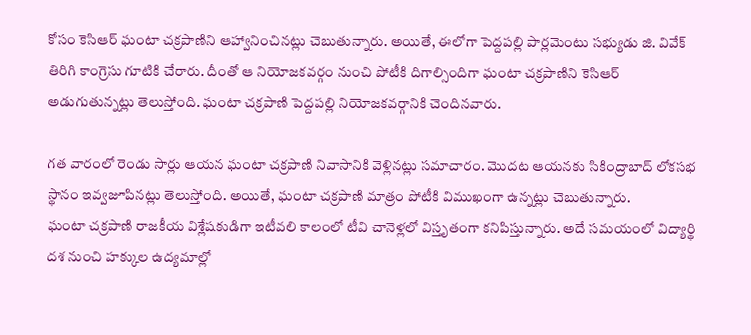కోసం కెసిఆర్ ఘంటా చక్రపాణిని ఆహ్వానించినట్లు చెబుతున్నారు. అయితే, ఈలోగా పెద్దపల్లి పార్లమెంటు సభ్యుడు జి. వివేక్ తిరిగి కాంగ్రెసు గూటికి చేరారు. దీంతో ఆ నియోజకవర్గం నుంచి పోటీకి దిగాల్సిందిగా ఘంటా చక్రపాణిని కెసిఆర్ అడుగుతున్నట్లు తెలుస్తోంది. ఘంటా చక్రపాణి పెద్దపల్లి నియోజకవర్గానికి చెందినవారు.

గత వారంలో రెండు సార్లు ఆయన ఘంటా చక్రపాణి నివాసానికి వెళ్లినట్లు సమాచారం. మొదట ఆయనకు సికింద్రాబాద్ లోకసభ స్థానం ఇవ్వజూపినట్లు తెలుస్తోంది. అయితే, ఘంటా చక్రపాణి మాత్రం పోటీకి విముఖంగా ఉన్నట్లు చెబుతున్నారు.
ఘంటా చక్రపాణి రాజకీయ విశ్లేషకుడిగా ఇటీవలి కాలంలో టీవి చానెళ్లలో విస్తృతంగా కనిపిస్తున్నారు. అదే సమయంలో విద్యార్థి దశ నుంచి హక్కుల ఉద్యమాల్లో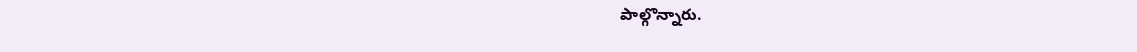పాల్గొన్నారు.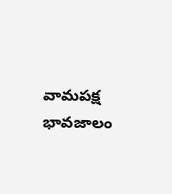వామపక్ష భావజాలం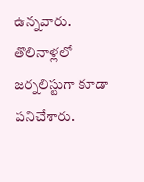ఉన్నవారు. తొలినాళ్లలో జర్నలిస్టుగా కూడా పనిచేశారు.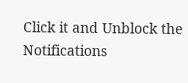Click it and Unblock the Notifications